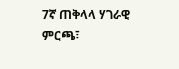7ኛ ጠቅላላ ሃገራዊ ምርጫ፣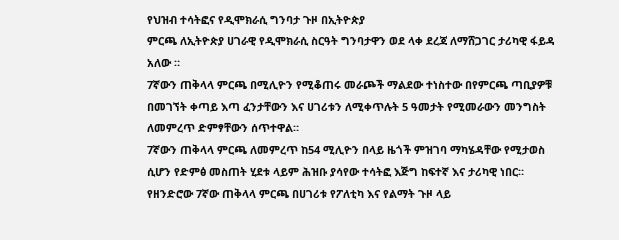የህዝብ ተሳትፎና የዲሞክራሲ ግንባታ ጉዞ በኢትዮጵያ
ምርጫ ለኢትዮጵያ ሀገራዊ የዲሞክራሲ ስርዓት ግንባታዋን ወደ ላቀ ደረጃ ለማሸጋገር ታሪካዊ ፋይዳ አለው ።
7ኛውን ጠቅላላ ምርጫ በሚሊዮን የሚቆጠሩ መራጮች ማልደው ተነስተው በየምርጫ ጣቢያዎቹ በመገኘት ቀጣይ እጣ ፈንታቸውን እና ሀገሪቱን ለሚቀጥሉት 5 ዓመታት የሚመራውን መንግስት ለመምረጥ ድምፃቸውን ሰጥተዋል።
7ኛውን ጠቅላላ ምርጫ ለመምረጥ ከ54 ሚሊዮን በላይ ዜጎች ምዝገባ ማካሄዳቸው የሚታወስ ሲሆን የድምፅ መስጠት ሂደቱ ላይም ሕዝቡ ያሳየው ተሳትፎ እጅግ ከፍተኛ እና ታሪካዊ ነበር።
የዘንድሮው 7ኛው ጠቅላላ ምርጫ በሀገሪቱ የፖለቲካ እና የልማት ጉዞ ላይ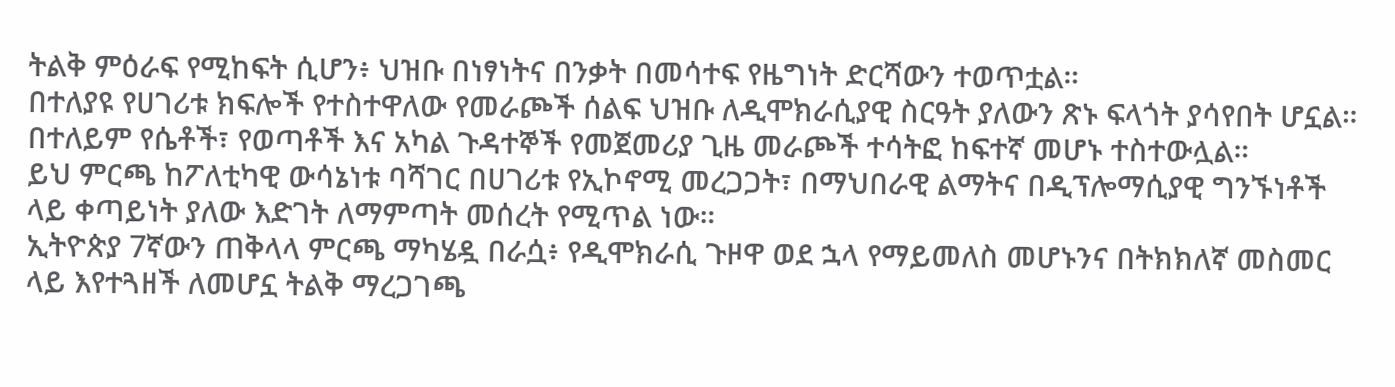ትልቅ ምዕራፍ የሚከፍት ሲሆን፥ ህዝቡ በነፃነትና በንቃት በመሳተፍ የዜግነት ድርሻውን ተወጥቷል።
በተለያዩ የሀገሪቱ ክፍሎች የተስተዋለው የመራጮች ሰልፍ ህዝቡ ለዲሞክራሲያዊ ስርዓት ያለውን ጽኑ ፍላጎት ያሳየበት ሆኗል። በተለይም የሴቶች፣ የወጣቶች እና አካል ጉዳተኞች የመጀመሪያ ጊዜ መራጮች ተሳትፎ ከፍተኛ መሆኑ ተስተውሏል።
ይህ ምርጫ ከፖለቲካዊ ውሳኔነቱ ባሻገር በሀገሪቱ የኢኮኖሚ መረጋጋት፣ በማህበራዊ ልማትና በዲፕሎማሲያዊ ግንኙነቶች ላይ ቀጣይነት ያለው እድገት ለማምጣት መሰረት የሚጥል ነው።
ኢትዮጵያ 7ኛውን ጠቅላላ ምርጫ ማካሄዷ በራሷ፥ የዲሞክራሲ ጉዞዋ ወደ ኋላ የማይመለስ መሆኑንና በትክክለኛ መስመር ላይ እየተጓዘች ለመሆኗ ትልቅ ማረጋገጫ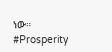ነው።
#Prosperity